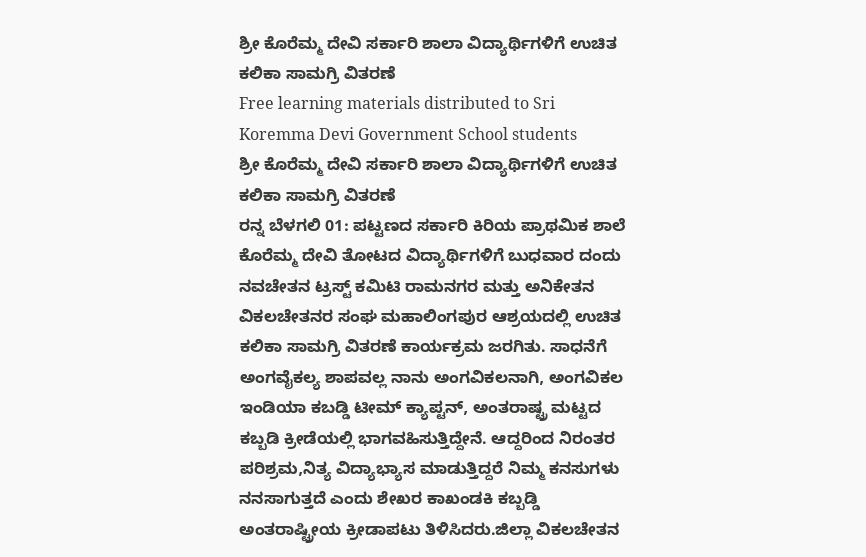ಶ್ರೀ ಕೊರೆಮ್ಮ ದೇವಿ ಸರ್ಕಾರಿ ಶಾಲಾ ವಿದ್ಯಾರ್ಥಿಗಳಿಗೆ ಉಚಿತ ಕಲಿಕಾ ಸಾಮಗ್ರಿ ವಿತರಣೆ
Free learning materials distributed to Sri Koremma Devi Government School students
ಶ್ರೀ ಕೊರೆಮ್ಮ ದೇವಿ ಸರ್ಕಾರಿ ಶಾಲಾ ವಿದ್ಯಾರ್ಥಿಗಳಿಗೆ ಉಚಿತ ಕಲಿಕಾ ಸಾಮಗ್ರಿ ವಿತರಣೆ
ರನ್ನ ಬೆಳಗಲಿ 01: ಪಟ್ಟಣದ ಸರ್ಕಾರಿ ಕಿರಿಯ ಪ್ರಾಥಮಿಕ ಶಾಲೆ ಕೊರೆಮ್ಮ ದೇವಿ ತೋಟದ ವಿದ್ಯಾರ್ಥಿಗಳಿಗೆ ಬುಧವಾರ ದಂದು ನವಚೇತನ ಟ್ರಸ್ಟ್ ಕಮಿಟಿ ರಾಮನಗರ ಮತ್ತು ಅನಿಕೇತನ ವಿಕಲಚೇತನರ ಸಂಘ ಮಹಾಲಿಂಗಪುರ ಆಶ್ರಯದಲ್ಲಿ ಉಚಿತ ಕಲಿಕಾ ಸಾಮಗ್ರಿ ವಿತರಣೆ ಕಾರ್ಯಕ್ರಮ ಜರಗಿತು. ಸಾಧನೆಗೆ ಅಂಗವೈಕಲ್ಯ ಶಾಪವಲ್ಲ ನಾನು ಅಂಗವಿಕಲನಾಗಿ, ಅಂಗವಿಕಲ ಇಂಡಿಯಾ ಕಬಡ್ಡಿ ಟೀಮ್ ಕ್ಯಾಪ್ಟನ್, ಅಂತರಾಷ್ಟ್ರ ಮಟ್ಟದ ಕಬ್ಬಡಿ ಕ್ರೀಡೆಯಲ್ಲಿ ಭಾಗವಹಿಸುತ್ತಿದ್ದೇನೆ. ಆದ್ದರಿಂದ ನಿರಂತರ ಪರಿಶ್ರಮ,ನಿತ್ಯ ವಿದ್ಯಾಭ್ಯಾಸ ಮಾಡುತ್ತಿದ್ದರೆ ನಿಮ್ಮ ಕನಸುಗಳು ನನಸಾಗುತ್ತದೆ ಎಂದು ಶೇಖರ ಕಾಖಂಡಕಿ ಕಬ್ಬಡ್ಡಿ ಅಂತರಾಷ್ಟ್ರೀಯ ಕ್ರೀಡಾಪಟು ತಿಳಿಸಿದರು.ಜಿಲ್ಲಾ ವಿಕಲಚೇತನ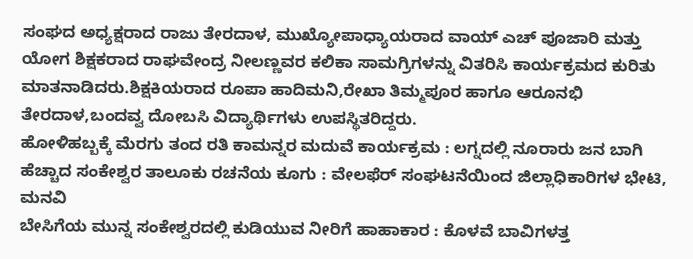ಸಂಘದ ಅಧ್ಯಕ್ಷರಾದ ರಾಜು ತೇರದಾಳ, ಮುಖ್ಯೋಪಾಧ್ಯಾಯರಾದ ವಾಯ್ ಎಚ್ ಪೂಜಾರಿ ಮತ್ತು ಯೋಗ ಶಿಕ್ಷಕರಾದ ರಾಘವೇಂದ್ರ ನೀಲಣ್ಣವರ ಕಲಿಕಾ ಸಾಮಗ್ರಿಗಳನ್ನು ವಿತರಿಸಿ ಕಾರ್ಯಕ್ರಮದ ಕುರಿತು ಮಾತನಾಡಿದರು.ಶಿಕ್ಷಕಿಯರಾದ ರೂಪಾ ಹಾದಿಮನಿ,ರೇಖಾ ತಿಮ್ಮಪೂರ ಹಾಗೂ ಆರೂನಭಿ ತೇರದಾಳ,ಬಂದವ್ವ ದೋಬಸಿ ವಿದ್ಯಾರ್ಥಿಗಳು ಉಪಸ್ಥಿತರಿದ್ದರು.
ಹೋಳಿಹಬ್ಬಕ್ಕೆ ಮೆರಗು ತಂದ ರತಿ ಕಾಮನ್ನರ ಮದುವೆ ಕಾರ್ಯಕ್ರಮ : ಲಗ್ನದಲ್ಲಿ ನೂರಾರು ಜನ ಬಾಗಿ
ಹೆಚ್ಚಾದ ಸಂಕೇಶ್ವರ ತಾಲೂಕು ರಚನೆಯ ಕೂಗು : ವೇಲಫೆರ್ ಸಂಘಟನೆಯಿಂದ ಜಿಲ್ಲಾಧಿಕಾರಿಗಳ ಭೇಟಿ, ಮನವಿ
ಬೇಸಿಗೆಯ ಮುನ್ನ ಸಂಕೇಶ್ವರದಲ್ಲಿ ಕುಡಿಯುವ ನೀರಿಗೆ ಹಾಹಾಕಾರ : ಕೊಳವೆ ಬಾವಿಗಳತ್ತ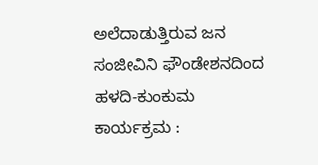ಅಲೆದಾಡುತ್ತಿರುವ ಜನ
ಸಂಜೀವಿನಿ ಫೌಂಡೇಶನದಿಂದ ಹಳದಿ-ಕುಂಕುಮ ಕಾರ್ಯಕ್ರಮ :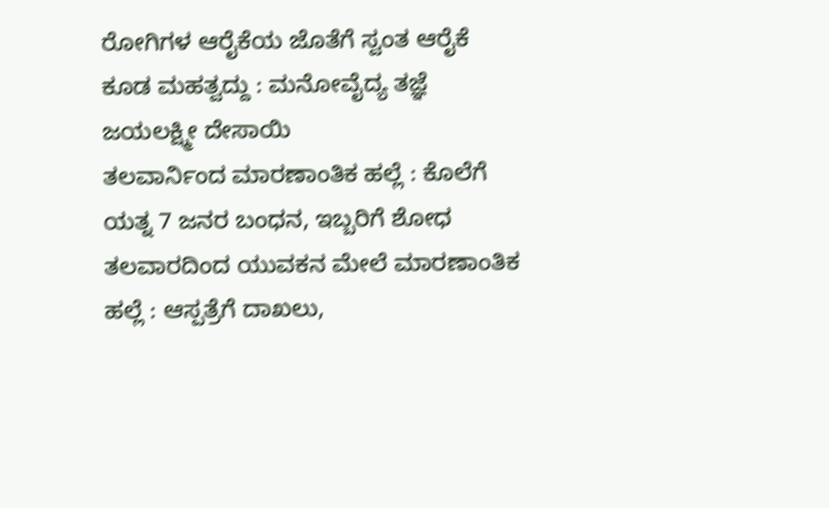ರೋಗಿಗಳ ಆರೈಕೆಯ ಜೊತೆಗೆ ಸ್ವಂತ ಆರೈಕೆ ಕೂಡ ಮಹತ್ವದ್ದು : ಮನೋವೈದ್ಯ ತಜ್ಞೆ ಜಯಲಕ್ಷ್ಮೀ ದೇಸಾಯಿ
ತಲವಾರ್ನಿಂದ ಮಾರಣಾಂತಿಕ ಹಲ್ಲೆ : ಕೊಲೆಗೆ ಯತ್ನ 7 ಜನರ ಬಂಧನ, ಇಬ್ಬರಿಗೆ ಶೋಧ
ತಲವಾರದಿಂದ ಯುವಕನ ಮೇಲೆ ಮಾರಣಾಂತಿಕ ಹಲ್ಲೆ : ಆಸ್ಪತ್ರೆಗೆ ದಾಖಲು,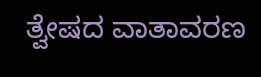ತ್ವೇಷದ ವಾತಾವರಣ